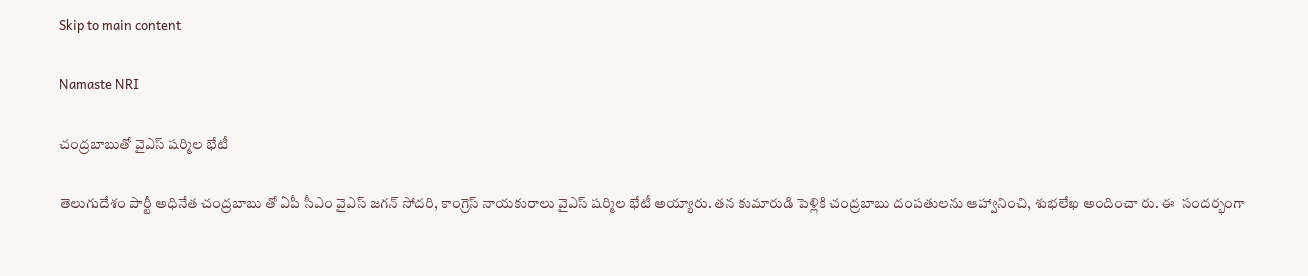Skip to main content

Namaste NRI

చంద్రబాబుతో వైఎస్ షర్మిల భేటీ

తెలుగుదేశం పార్టీ అధినేత చంద్రబాబు తో ఏపీ సీఎం వైఎస్ జగన్ సోదరి, కాంగ్రెస్ నాయకురాలు వైఎస్ షర్మిల భేటీ అయ్యారు. తన కుమారుడి పెళ్లికి చంద్రబాబు దంపతులను ఆహ్వానించి, శుభలేఖ అందించా రు. ఈ  సందర్భంగా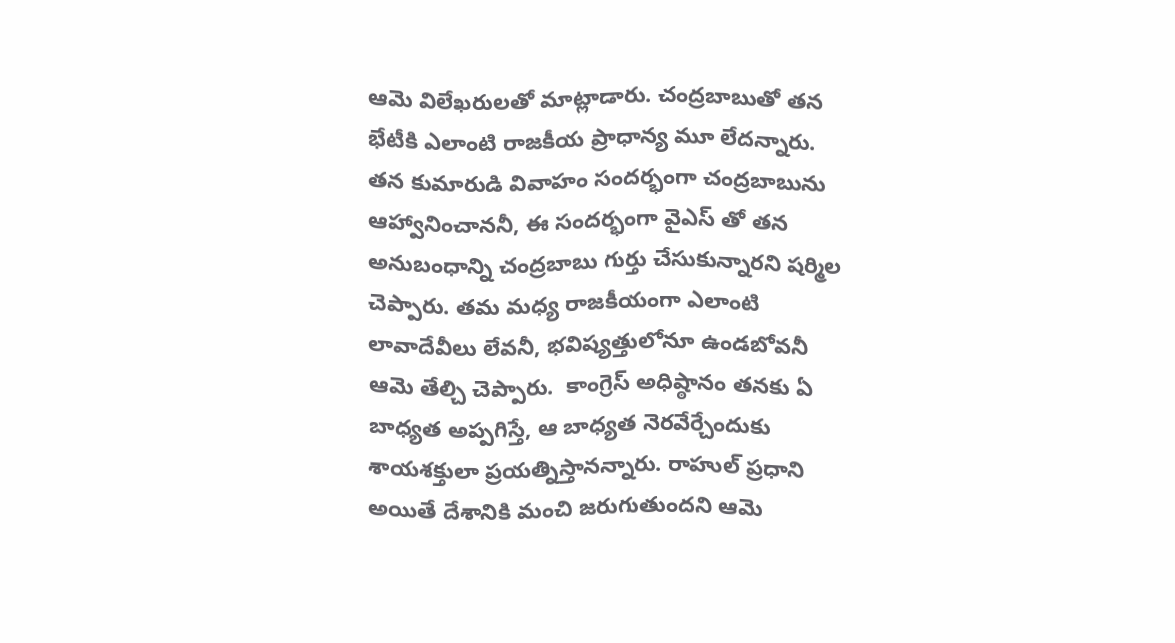ఆమె విలేఖరులతో మాట్లాడారు. చంద్రబాబుతో తన భేటీకి ఎలాంటి రాజకీయ ప్రాధాన్య మూ లేదన్నారు. తన కుమారుడి వివాహం సందర్భంగా చంద్రబాబును ఆహ్వానించాననీ, ఈ సందర్భంగా వైఎస్ తో తన అనుబంధాన్ని చంద్రబాబు గుర్తు చేసుకున్నారని షర్మిల చెప్పారు. తమ మధ్య రాజకీయంగా ఎలాంటి లావాదేవీలు లేవనీ, భవిష్యత్తులోనూ ఉండబోవనీ ఆమె తేల్చి చెప్పారు.  కాంగ్రెస్ అధిష్ఠానం తనకు ఏ బాధ్యత అప్పగిస్తే, ఆ బాధ్యత నెరవేర్చేందుకు శాయశక్తులా ప్రయత్నిస్తానన్నారు. రాహుల్ ప్రధాని అయితే దేశానికి మంచి జరుగుతుందని ఆమె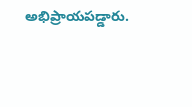అభిప్రాయపడ్డారు.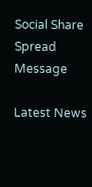Social Share Spread Message

Latest News